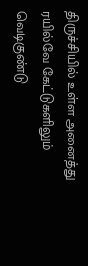திருச்சியில் உள்ள அனைத்து ரயில்வே கேட்டுகளிலும் வெடிகுண்டு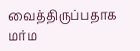வைத்திருப்பதாக மர்ம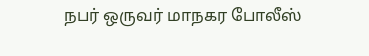நபர் ஒருவர் மாநகர போலீஸ்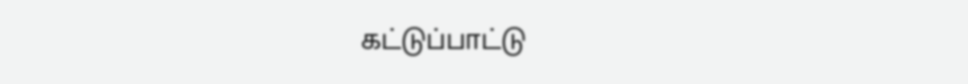கட்டுப்பாட்டு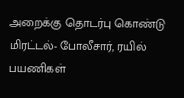அறைக்கு தொடர்பு கொண்டு மிரட்டல்- போலீசார், ரயில் பயணிகள்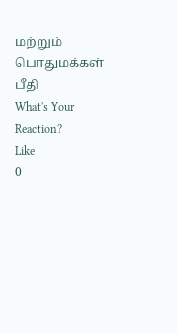மற்றும் பொதுமக்கள் பீதி
What's Your Reaction?
Like
0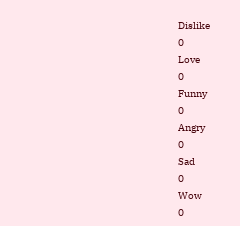Dislike
0
Love
0
Funny
0
Angry
0
Sad
0
Wow
0